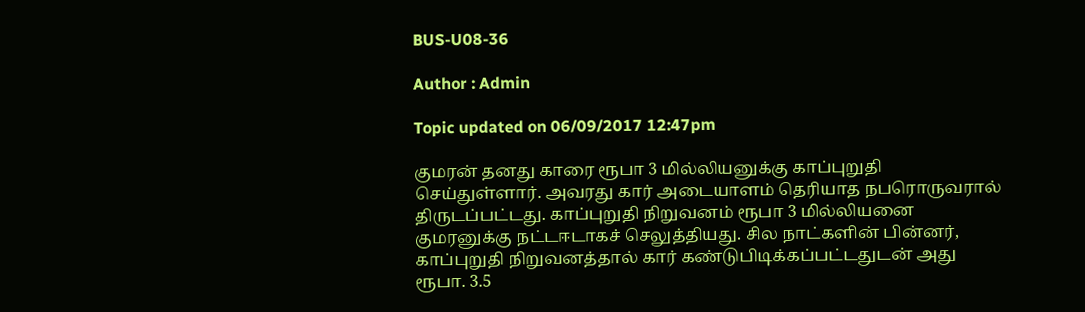BUS-U08-36

Author : Admin

Topic updated on 06/09/2017 12:47pm

குமரன் தனது காரை ரூபா 3 மில்லியனுக்கு காப்புறுதி செய்துள்ளார். அவரது கார் அடையாளம் தெரியாத நபரொருவரால் திருடப்பட்டது. காப்புறுதி நிறுவனம் ரூபா 3 மில்லியனை குமரனுக்கு நட்டஈடாகச் செலுத்தியது. சில நாட்களின் பின்னர், காப்புறுதி நிறுவனத்தால் கார் கண்டுபிடிக்கப்பட்டதுடன் அது ரூபா. 3.5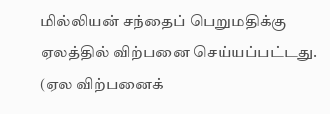மில்லியன் சந்தைப் பெறுமதிக்கு ஏலத்தில் விற்பனை செய்யப்பட்டது. (ஏல விற்பனைக்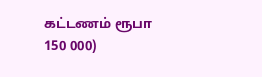கட்டணம் ரூபா 150 000)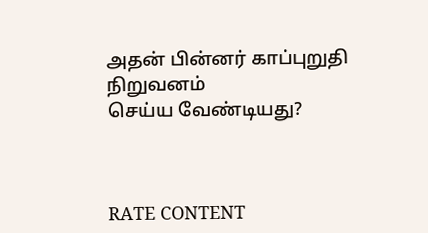அதன் பின்னர் காப்புறுதி நிறுவனம்
செய்ய வேண்டியது?



RATE CONTENT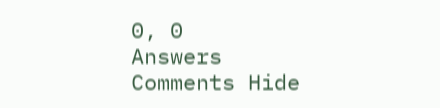0, 0
Answers
Comments Hide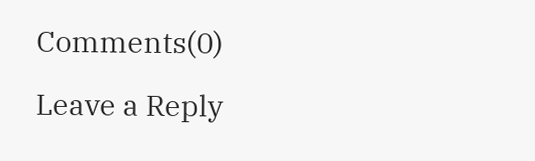Comments(0)

Leave a Reply